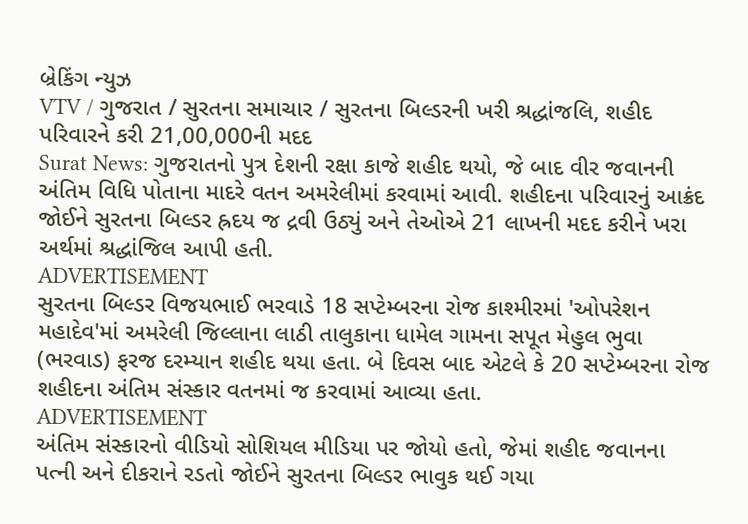બ્રેકિંગ ન્યુઝ
VTV / ગુજરાત / સુરતના સમાચાર / સુરતના બિલ્ડરની ખરી શ્રદ્ધાંજલિ, શહીદ પરિવારને કરી 21,00,000ની મદદ
Surat News: ગુજરાતનો પુત્ર દેશની રક્ષા કાજે શહીદ થયો, જે બાદ વીર જવાનની અંતિમ વિધિ પોતાના માદરે વતન અમરેલીમાં કરવામાં આવી. શહીદના પરિવારનું આક્રંદ જોઈને સુરતના બિલ્ડર હ્રદય જ દ્રવી ઉઠ્યું અને તેઓએ 21 લાખની મદદ કરીને ખરા અર્થમાં શ્રદ્ધાંજિલ આપી હતી.
ADVERTISEMENT
સુરતના બિલ્ડર વિજયભાઈ ભરવાડે 18 સપ્ટેમ્બરના રોજ કાશ્મીરમાં 'ઓપરેશન મહાદેવ'માં અમરેલી જિલ્લાના લાઠી તાલુકાના ધામેલ ગામના સપૂત મેહુલ ભુવા (ભરવાડ) ફરજ દરમ્યાન શહીદ થયા હતા. બે દિવસ બાદ એટલે કે 20 સપ્ટેમ્બરના રોજ શહીદના અંતિમ સંસ્કાર વતનમાં જ કરવામાં આવ્યા હતા.
ADVERTISEMENT
અંતિમ સંસ્કારનો વીડિયો સોશિયલ મીડિયા પર જોયો હતો, જેમાં શહીદ જવાનના પત્ની અને દીકરાને રડતો જોઈને સુરતના બિલ્ડર ભાવુક થઈ ગયા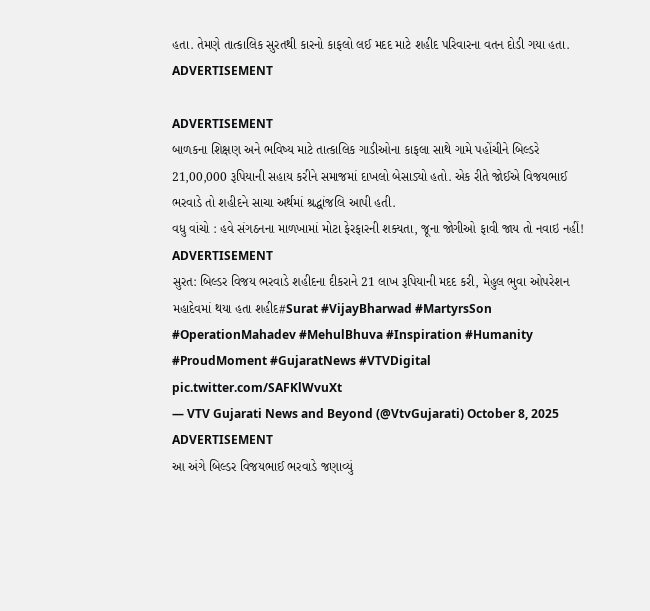હતા. તેમણે તાત્કાલિક સુરતથી કારનો કાફલો લઈ મદદ માટે શહીદ પરિવારના વતન દોડી ગયા હતા.
ADVERTISEMENT

ADVERTISEMENT
બાળકના શિક્ષણ અને ભવિષ્ય માટે તાત્કાલિક ગાડીઓના કાફલા સાથે ગામે પહોંચીને બિલ્ડરે 21,00,000 રૂપિયાની સહાય કરીને સમાજમાં દાખલો બેસાડ્યો હતો. એક રીતે જોઈએ વિજયભાઈ ભરવાડે તો શહીદને સાચા અર્થમાં શ્રદ્ધાંજલિ આપી હતી.
વધુ વાંચો : હવે સંગઠનના માળખામાં મોટા ફેરફારની શક્યતા, જૂના જોગીઓ ફાવી જાય તો નવાઇ નહીં!
ADVERTISEMENT
સુરત: બિલ્ડર વિજય ભરવાડે શહીદના દીકરાને 21 લાખ રૂપિયાની મદદ કરી, મેહુલ ભુવા ઓપરેશન મહાદેવમાં થયા હતા શહીદ#Surat #VijayBharwad #MartyrsSon #OperationMahadev #MehulBhuva #Inspiration #Humanity #ProudMoment #GujaratNews #VTVDigital pic.twitter.com/SAFKlWvuXt
— VTV Gujarati News and Beyond (@VtvGujarati) October 8, 2025
ADVERTISEMENT
આ અંગે બિલ્ડર વિજયભાઈ ભરવાડે જણાવ્યું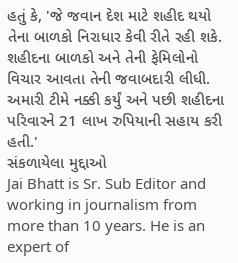હતું કે, 'જે જવાન દેશ માટે શહીદ થયો તેના બાળકો નિરાધાર કેવી રીતે રહી શકે. શહીદના બાળકો અને તેની ફેમિલોનો વિચાર આવતા તેની જવાબદારી લીધી. અમારી ટીમે નક્કી કર્યું અને પછી શહીદના પરિવારને 21 લાખ રુપિયાની સહાય કરી હતી.'
સંકળાયેલા મુદ્દાઓ
Jai Bhatt is Sr. Sub Editor and working in journalism from more than 10 years. He is an expert of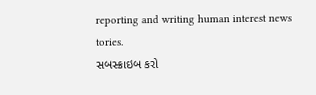reporting and writing human interest news tories.
સબસ્ક્રાઇબ કરો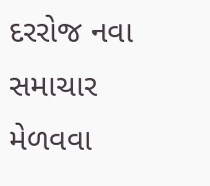દરરોજ નવા સમાચાર મેળવવા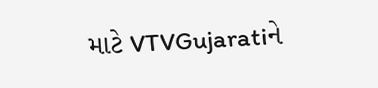માટે VTVGujaratiને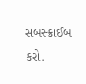સબસ્ક્રાઈબ કરો.